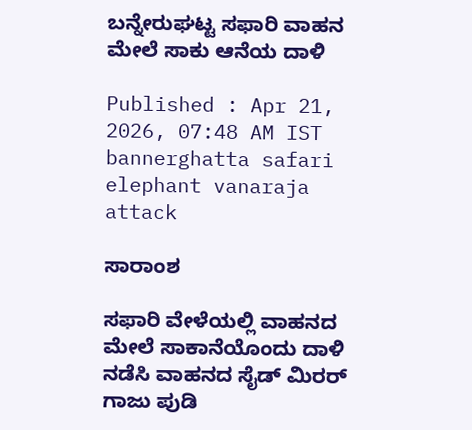ಬನ್ನೇರುಘಟ್ಟ ಸಫಾರಿ ವಾಹನ ಮೇಲೆ ಸಾಕು ಆನೆಯ ದಾಳಿ

Published : Apr 21, 2026, 07:48 AM IST
bannerghatta safari elephant vanaraja attack

ಸಾರಾಂಶ

ಸಫಾರಿ ವೇಳೆಯಲ್ಲಿ ವಾಹನದ ಮೇಲೆ ಸಾಕಾನೆಯೊಂದು ದಾಳಿ ನಡೆಸಿ ವಾಹನದ ಸೈಡ್ ಮಿರರ್ ಗಾಜು ಪುಡಿ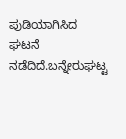ಪುಡಿಯಾಗಿಸಿದ ಘಟನೆ ನಡೆದಿದೆ.ಬನ್ನೇರುಘಟ್ಟ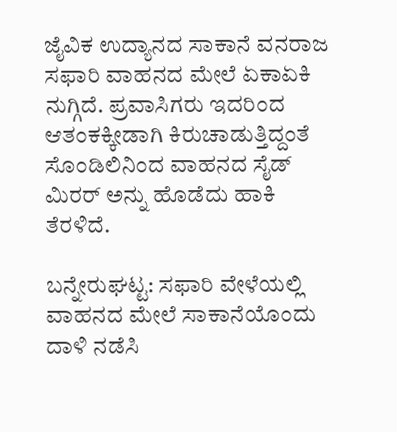ಜೈವಿಕ ಉದ್ಯಾನದ ಸಾಕಾನೆ ವನರಾಜ ಸಫಾರಿ ವಾಹನದ ಮೇಲೆ ಏಕಾಏಕಿ ನುಗ್ಗಿದೆ. ಪ್ರವಾಸಿಗರು ಇದರಿಂದ ಆತಂಕಕ್ಕೀಡಾಗಿ ಕಿರುಚಾಡುತ್ತಿದ್ದಂತೆ ಸೊಂಡಿಲಿನಿಂದ ವಾಹನದ ಸೈಡ್ ಮಿರರ್ ಅನ್ನು ಹೊಡೆದು ಹಾಕಿ ತೆರಳಿದೆ.

ಬನ್ನೇರುಘಟ್ಟ: ಸಫಾರಿ ವೇಳೆಯಲ್ಲಿ ವಾಹನದ ಮೇಲೆ ಸಾಕಾನೆಯೊಂದು ದಾಳಿ ನಡೆಸಿ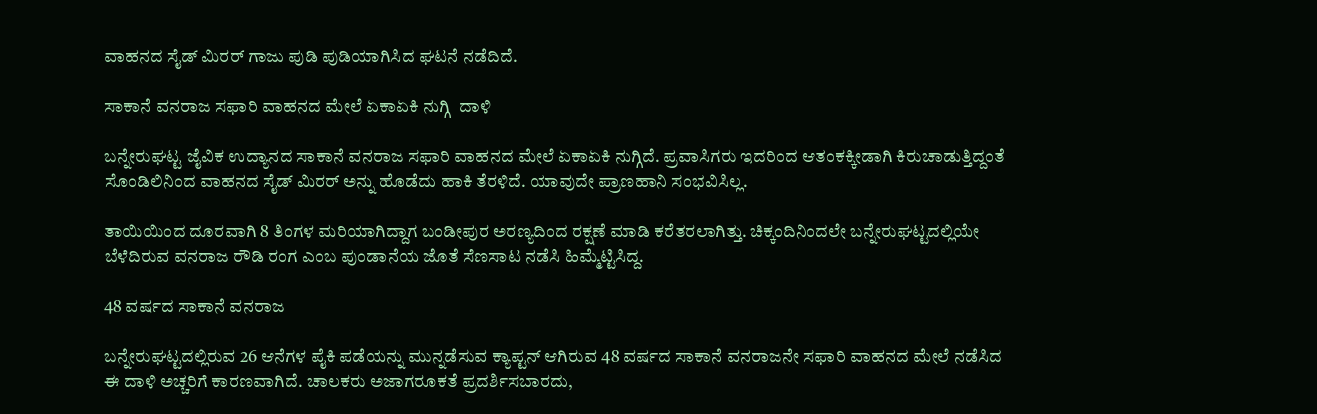ವಾಹನದ ಸೈಡ್ ಮಿರರ್ ಗಾಜು ಪುಡಿ ಪುಡಿಯಾಗಿಸಿದ ಘಟನೆ ನಡೆದಿದೆ.

ಸಾಕಾನೆ ವನರಾಜ ಸಫಾರಿ ವಾಹನದ ಮೇಲೆ ಏಕಾಏಕಿ ನುಗ್ಗಿ  ದಾಳಿ

ಬನ್ನೇರುಘಟ್ಟ ಜೈವಿಕ ಉದ್ಯಾನದ ಸಾಕಾನೆ ವನರಾಜ ಸಫಾರಿ ವಾಹನದ ಮೇಲೆ ಏಕಾಏಕಿ ನುಗ್ಗಿದೆ. ಪ್ರವಾಸಿಗರು ಇದರಿಂದ ಆತಂಕಕ್ಕೀಡಾಗಿ ಕಿರುಚಾಡುತ್ತಿದ್ದಂತೆ ಸೊಂಡಿಲಿನಿಂದ ವಾಹನದ ಸೈಡ್ ಮಿರರ್ ಅನ್ನು ಹೊಡೆದು ಹಾಕಿ ತೆರಳಿದೆ. ಯಾವುದೇ ಪ್ರಾಣಹಾನಿ ಸಂಭವಿಸಿಲ್ಲ.

ತಾಯಿಯಿಂದ ದೂರವಾಗಿ 8 ತಿಂಗಳ ಮರಿಯಾಗಿದ್ದಾಗ ಬಂಡೀಪುರ ಅರಣ್ಯದಿಂದ ರಕ್ಷಣೆ ಮಾಡಿ ಕರೆತರಲಾಗಿತ್ತು. ಚಿಕ್ಕಂದಿನಿಂದಲೇ ಬನ್ನೇರುಘಟ್ಟದಲ್ಲಿಯೇ ಬೆಳೆದಿರುವ ವನರಾಜ ರೌಡಿ ರಂಗ ಎಂಬ ಪುಂಡಾನೆಯ ಜೊತೆ ಸೆಣಸಾಟ ನಡೆಸಿ ಹಿಮ್ಮೆಟ್ಟಿಸಿದ್ದ.

48 ವರ್ಷದ ಸಾಕಾನೆ ವನರಾಜ

ಬನ್ನೇರುಘಟ್ಟದಲ್ಲಿರುವ 26 ಆನೆಗಳ ಪೈಕಿ ಪಡೆಯನ್ನು ಮುನ್ನಡೆಸುವ ಕ್ಯಾಪ್ಟನ್ ಆಗಿರುವ 48 ವರ್ಷದ ಸಾಕಾನೆ ವನರಾಜನೇ ಸಫಾರಿ ವಾಹನದ ಮೇಲೆ ನಡೆಸಿದ ಈ ದಾಳಿ ಅಚ್ಚರಿಗೆ ಕಾರಣವಾಗಿದೆ. ಚಾಲಕರು ಅಜಾಗರೂಕತೆ ಪ್ರದರ್ಶಿಸಬಾರದು,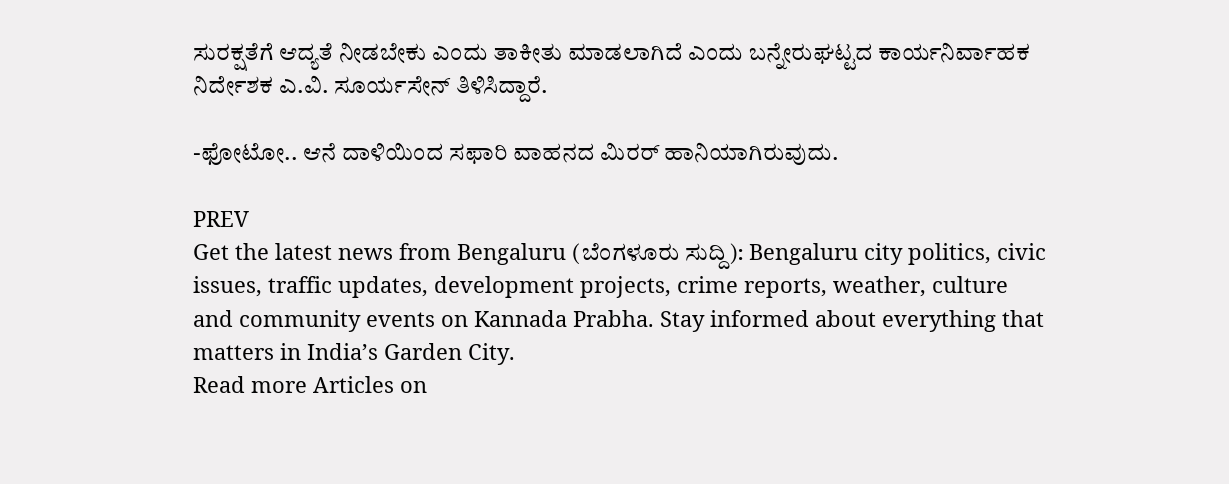ಸುರಕ್ಷತೆಗೆ ಆದ್ಯತೆ ನೀಡಬೇಕು ಎಂದು ತಾಕೀತು ಮಾಡಲಾಗಿದೆ ಎಂದು ಬನ್ನೇರುಘಟ್ಟದ ಕಾರ್ಯನಿರ್ವಾಹಕ ನಿರ್ದೇಶಕ ಎ.ವಿ. ಸೂರ್ಯಸೇನ್ ತಿಳಿಸಿದ್ದಾರೆ.

-ಫೋಟೋ.. ಆನೆ ದಾಳಿಯಿಂದ ಸಫಾರಿ ವಾಹನದ ಮಿರರ್‌ ಹಾನಿಯಾಗಿರುವುದು.

PREV
Get the latest news from Bengaluru (ಬೆಂಗಳೂರು ಸುದ್ದಿ): Bengaluru city politics, civic issues, traffic updates, development projects, crime reports, weather, culture and community events on Kannada Prabha. Stay informed about everything that matters in India’s Garden City.
Read more Articles on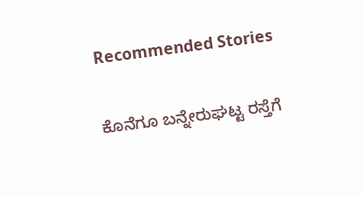Recommended Stories

ಕೊನೆಗೂ ಬನ್ನೇರುಘಟ್ಟ ರಸ್ತೆಗೆ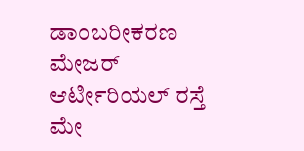ಡಾಂಬರೀಕರಣ
ಮೇಜರ್‌ ಆರ್ಟೀರಿಯಲ್‌ ರಸ್ತೆ ಮೇ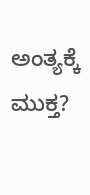ಅಂತ್ಯಕ್ಕೆ ಮುಕ್ತ?